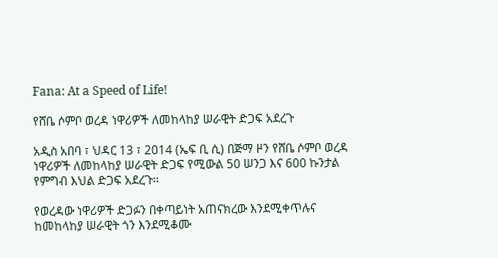Fana: At a Speed of Life!

የሸቤ ሶምቦ ወረዳ ነዋሪዎች ለመከላከያ ሠራዊት ድጋፍ አደረጉ

አዲስ አበባ ፣ ህዳር 13 ፣ 2014 (ኤፍ ቢ ሲ) በጅማ ዞን የሸቤ ሶምቦ ወረዳ ነዋሪዎች ለመከላከያ ሠራዊት ድጋፍ የሚውል 50 ሠንጋ እና 600 ኩንታል የምግብ እህል ድጋፍ አደረጉ፡፡

የወረዳው ነዋሪዎች ድጋፉን በቀጣይነት አጠናክረው እንደሚቀጥሉና ከመከላከያ ሠራዊት ጎን እንደሚቆሙ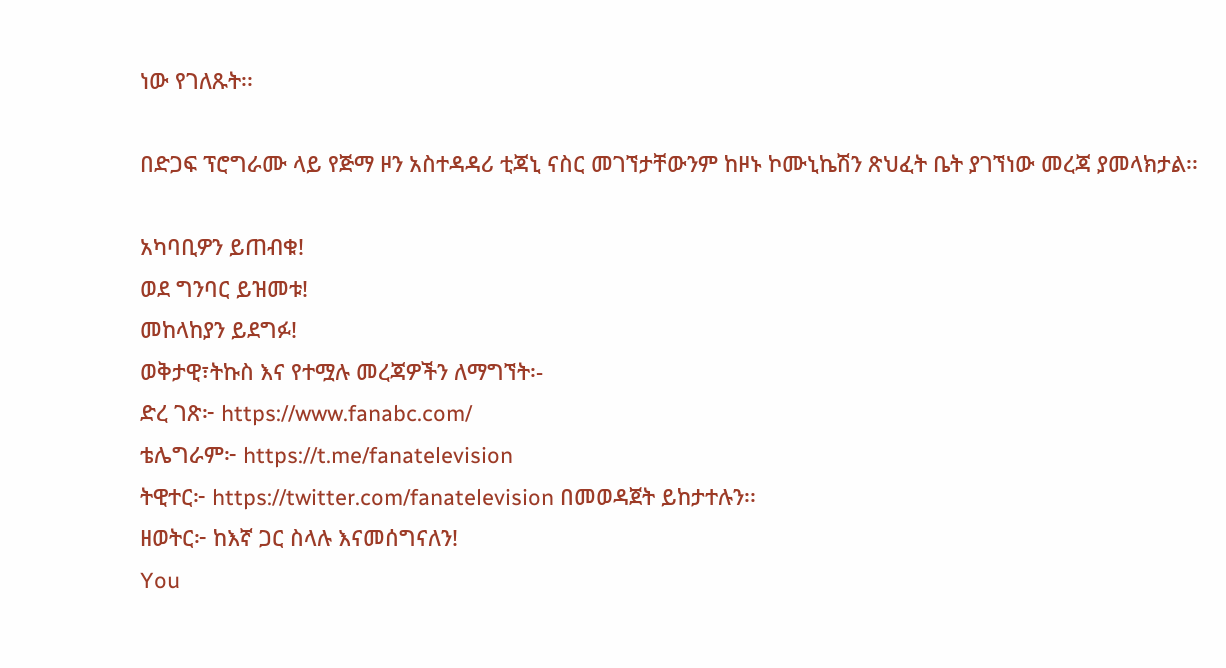ነው የገለጹት፡፡

በድጋፍ ፕሮግራሙ ላይ የጅማ ዞን አስተዳዳሪ ቲጃኒ ናስር መገኘታቸውንም ከዞኑ ኮሙኒኬሽን ጽህፈት ቤት ያገኘነው መረጃ ያመላክታል፡፡

አካባቢዎን ይጠብቁ!
ወደ ግንባር ይዝመቱ!
መከላከያን ይደግፉ!
ወቅታዊ፣ትኩስ እና የተሟሉ መረጃዎችን ለማግኘት፡-
ድረ ገጽ፦ https://www.fanabc.com/
ቴሌግራም፦ https://t.me/fanatelevision
ትዊተር፦ https://twitter.com/fanatelevision በመወዳጀት ይከታተሉን፡፡
ዘወትር፦ ከእኛ ጋር ስላሉ እናመሰግናለን!
You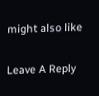might also like

Leave A Reply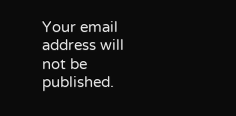Your email address will not be published.